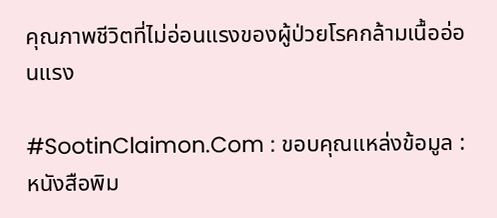คุณภาพชีวิตที่ไม่อ่อนแรงของผู้ป่วยโรคกล้ามเนื้ออ่อนแรง

#SootinClaimon.Com : ขอบคุณแหล่งข้อมูล : หนังสือพิม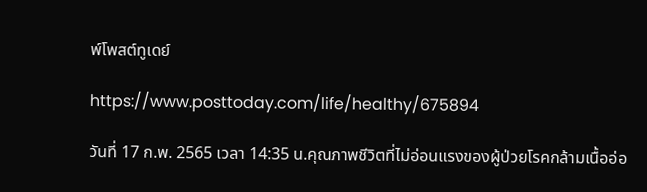พ์โพสต์ทูเดย์

https://www.posttoday.com/life/healthy/675894

วันที่ 17 ก.พ. 2565 เวลา 14:35 น.คุณภาพชีวิตที่ไม่อ่อนแรงของผู้ป่วยโรคกล้ามเนื้ออ่อ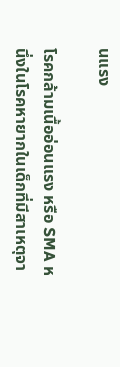นแรง

โรคกล้ามเนื้ออ่อนแรง หรือ SMA หนึ่งในโรคหายากในเด็กที่มีสาเหตุจา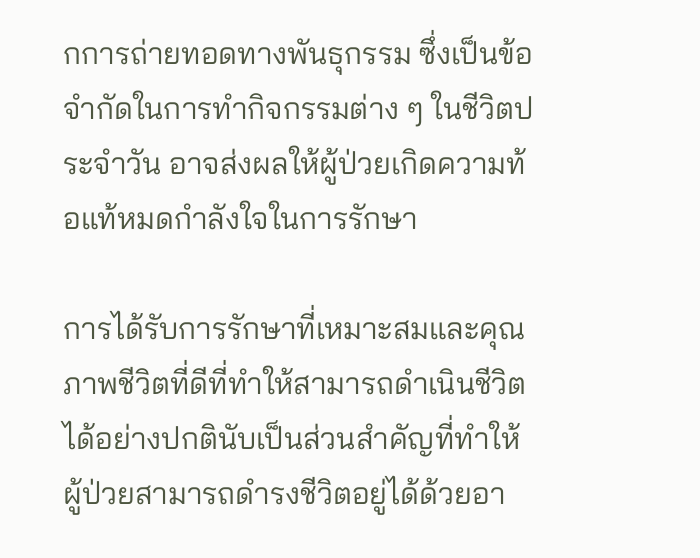กการถ่ายทอดทางพันธุกรรม ซึ่งเป็นข้อจำกัดในการทำกิจกรรมต่าง ๆ ในชีวิตประจำวัน อาจส่งผลให้ผู้ป่วยเกิดความท้อแท้หมดกำลังใจในการรักษา

การได้รับการรักษาที่เหมาะสมและคุณภาพชีวิตที่ดีที่ทำให้สามารถดำเนินชีวิตได้อย่างปกตินับเป็นส่วนสำคัญที่ทำให้ผู้ป่วยสามารถดำรงชีวิตอยู่ได้ด้วยอา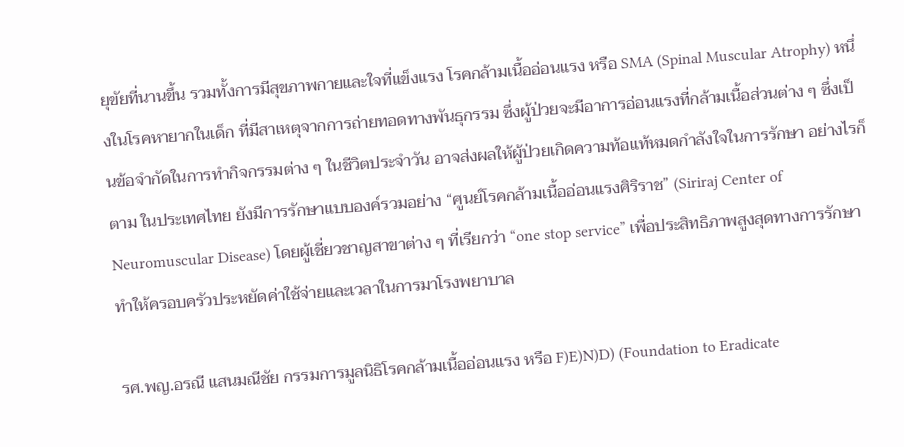ยุขัยที่นานขึ้น รวมทั้งการมีสุขภาพกายและใจที่แข็งแรง โรคกล้ามเนื้ออ่อนแรง หรือ SMA (Spinal Muscular Atrophy) หนึ่งในโรคหายากในเด็ก ที่มีสาเหตุจากการถ่ายทอดทางพันธุกรรม ซึ่งผู้ป่วยจะมีอาการอ่อนแรงที่กล้ามเนื้อส่วนต่าง ๆ ซึ่งเป็นข้อจำกัดในการทำกิจกรรมต่าง ๆ ในชีวิตประจำวัน อาจส่งผลให้ผู้ป่วยเกิดความท้อแท้หมดกำลังใจในการรักษา อย่างไรก็ตาม ในประเทศไทย ยังมีการรักษาแบบองค์รวมอย่าง “ศูนย์โรคกล้ามเนื้ออ่อนแรงศิริราช” (Siriraj Center of Neuromuscular Disease) โดยผู้เชี่ยวชาญสาขาต่าง ๆ ที่เรียกว่า “one stop service” เพื่อประสิทธิภาพสูงสุดทางการรักษา ทำให้ครอบครัวประหยัดค่าใช้จ่ายและเวลาในการมาโรงพยาบาล

รศ.พญ.อรณี แสนมณีชัย กรรมการมูลนิธิโรคกล้ามเนื้ออ่อนแรง หรือ F)E)N)D) (Foundation to Eradicate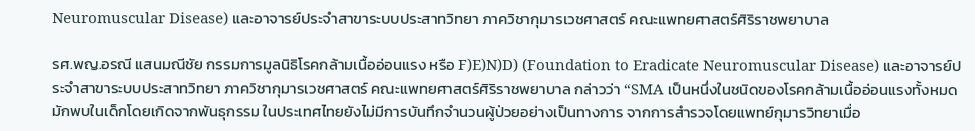Neuromuscular Disease) และอาจารย์ประจำสาขาระบบประสาทวิทยา ภาควิชากุมารเวชศาสตร์ คณะแพทยศาสตร์ศิริราชพยาบาล

รศ.พญ.อรณี แสนมณีชัย กรรมการมูลนิธิโรคกล้ามเนื้ออ่อนแรง หรือ F)E)N)D) (Foundation to Eradicate Neuromuscular Disease) และอาจารย์ประจำสาขาระบบประสาทวิทยา ภาควิชากุมารเวชศาสตร์ คณะแพทยศาสตร์ศิริราชพยาบาล กล่าวว่า “SMA เป็นหนึ่งในชนิดของโรคกล้ามเนื้ออ่อนแรงทั้งหมด มักพบในเด็กโดยเกิดจากพันธุกรรม ในประเทศไทยยังไม่มีการบันทึกจำนวนผู้ป่วยอย่างเป็นทางการ จากการสำรวจโดยแพทย์กุมารวิทยาเมื่อ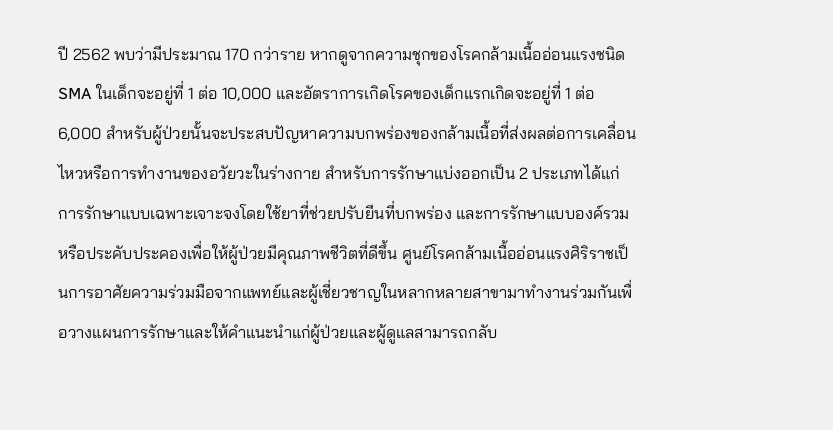ปี 2562 พบว่ามีประมาณ 170 กว่าราย หากดูจากความชุกของโรคกล้ามเนื้ออ่อนแรงชนิด SMA ในเด็กจะอยู่ที่ 1 ต่อ 10,000 และอัตราการเกิดโรคของเด็กแรกเกิดจะอยู่ที่ 1 ต่อ 6,000 สำหรับผู้ป่วยนั้นจะประสบปัญหาความบกพร่องของกล้ามเนื้อที่ส่งผลต่อการเคลื่อนไหวหรือการทำงานของอวัยวะในร่างกาย สำหรับการรักษาแบ่งออกเป็น 2 ประเภทได้แก่ การรักษาแบบเฉพาะเจาะจงโดยใช้ยาที่ช่วยปรับยีนที่บกพร่อง และการรักษาแบบองค์รวมหรือประคับประคองเพื่อให้ผู้ป่วยมีคุณภาพชีวิตที่ดีขึ้น ศูนย์โรคกล้ามเนื้ออ่อนแรงศิริราชเป็นการอาศัยความร่วมมือจากแพทย์และผู้เชี่ยวชาญในหลากหลายสาขามาทำงานร่วมกันเพื่อวางแผนการรักษาและให้คำแนะนำแก่ผู้ป่วยและผู้ดูแลสามารถกลับ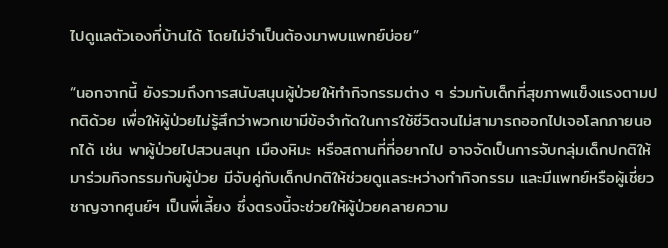ไปดูแลตัวเองที่บ้านได้ โดยไม่จำเป็นต้องมาพบแพทย์บ่อย”

“นอกจากนี้ ยังรวมถึงการสนับสนุนผู้ป่วยให้ทำกิจกรรมต่าง ๆ ร่วมกับเด็กที่สุขภาพแข็งแรงตามปกติด้วย เพื่อให้ผู้ป่วยไม่รู้สึกว่าพวกเขามีข้อจำกัดในการใช้ชีวิตจนไม่สามารถออกไปเจอโลกภายนอกได้ เช่น พาผู้ป่วยไปสวนสนุก เมืองหิมะ หรือสถานที่ที่อยากไป อาจจัดเป็นการจับกลุ่มเด็กปกติให้มาร่วมกิจกรรมกับผู้ป่วย มีจับคู่กับเด็กปกติให้ช่วยดูแลระหว่างทำกิจกรรม และมีแพทย์หรือผู้เชี่ยวชาญจากศูนย์ฯ เป็นพี่เลี้ยง ซึ่งตรงนี้จะช่วยให้ผู้ป่วยคลายความ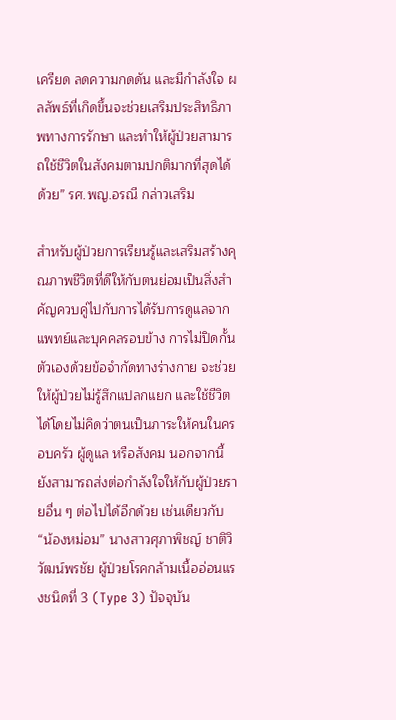เครียด ลดความกดดัน และมีกำลังใจ ผลลัพธ์ที่เกิดขึ้นจะช่วยเสริมประสิทธิภาพทางการรักษา และทำให้ผู้ป่วยสามารถใช้ชีวิตในสังคมตามปกติมากที่สุดได้ด้วย” รศ.พญ.อรณี กล่าวเสริม

สำหรับผู้ป่วยการเรียนรู้และเสริมสร้างคุณภาพชีวิตที่ดีให้กับตนย่อมเป็นสิ่งสำคัญควบคู่ไปกับการได้รับการดูแลจากแพทย์และบุคคลรอบข้าง การไม่ปิดกั้นตัวเองด้วยข้อจำกัดทางร่างกาย จะช่วยให้ผู้ป่วยไม่รู้สึกแปลกแยก และใช้ชีวิตได้โดยไม่คิดว่าตนเป็นภาระให้คนในครอบครัว ผู้ดูแล หรือสังคม นอกจากนี้ ยังสามารถส่งต่อกำลังใจให้กับผู้ป่วยรายอื่น ๆ ต่อไปได้อีกด้วย เช่นเดียวกับ “น้องหม่อม” นางสาวศุภาพิชญ์ ชาติวิวัฒน์พรชัย ผู้ป่วยโรคกล้ามเนื้ออ่อนแรงชนิดที่ 3 (Type 3) ปัจจุบัน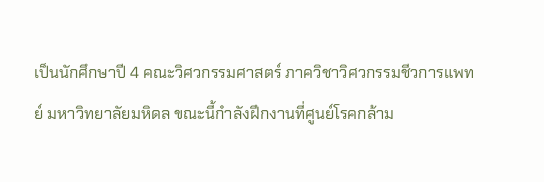เป็นนักศึกษาปี 4 คณะวิศวกรรมศาสตร์ ภาควิชาวิศวกรรมชีวการแพทย์ มหาวิทยาลัยมหิดล ขณะนี้กำลังฝึกงานที่ศูนย์โรคกล้าม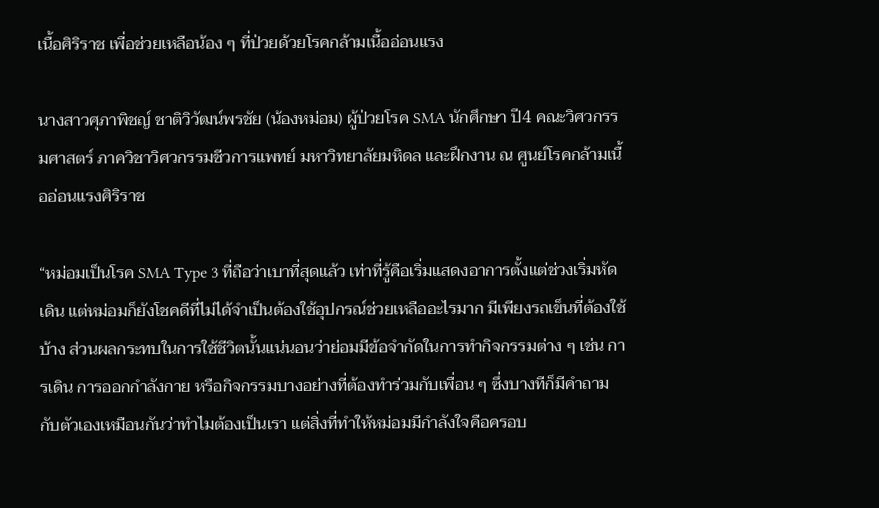เนื้อศิริราช เพื่อช่วยเหลือน้อง ๆ ที่ป่วยด้วยโรคกล้ามเนื้ออ่อนแรง

นางสาวศุภาพิชญ์ ชาติวิวัฒน์พรชัย (น้องหม่อม) ผู้ป่วยโรค SMA นักศึกษา ปี4 คณะวิศวกรรมศาสตร์ ภาควิชาวิศวกรรมชีวการแพทย์ มหาวิทยาลัยมหิดล และฝึกงาน ณ ศูนย์โรคกล้ามเนื้ออ่อนแรงศิริราช

“หม่อมเป็นโรค SMA Type 3 ที่ถือว่าเบาที่สุดแล้ว เท่าที่รู้คือเริ่มแสดงอาการตั้งแต่ช่วงเริ่มหัดเดิน แต่หม่อมก็ยังโชคดีที่ไม่ได้จำเป็นต้องใช้อุปกรณ์ช่วยเหลืออะไรมาก มีเพียงรถเข็นที่ต้องใช้บ้าง ส่วนผลกระทบในการใช้ชีวิตนั้นแน่นอนว่าย่อมมีข้อจำกัดในการทำกิจกรรมต่าง ๆ เช่น การเดิน การออกกำลังกาย หรือกิจกรรมบางอย่างที่ต้องทำร่วมกับเพื่อน ๆ ซึ่งบางทีก็มีคำถามกับตัวเองเหมือนกันว่าทำไมต้องเป็นเรา แต่สิ่งที่ทำให้หม่อมมีกำลังใจคือครอบ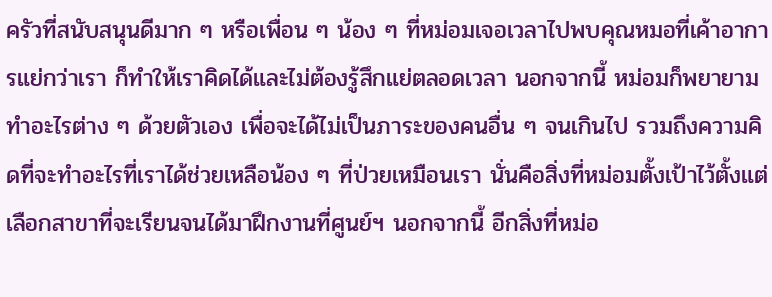ครัวที่สนับสนุนดีมาก ๆ หรือเพื่อน ๆ น้อง ๆ ที่หม่อมเจอเวลาไปพบคุณหมอที่เค้าอาการแย่กว่าเรา ก็ทำให้เราคิดได้และไม่ต้องรู้สึกแย่ตลอดเวลา นอกจากนี้ หม่อมก็พยายามทำอะไรต่าง ๆ ด้วยตัวเอง เพื่อจะได้ไม่เป็นภาระของคนอื่น ๆ จนเกินไป รวมถึงความคิดที่จะทำอะไรที่เราได้ช่วยเหลือน้อง ๆ ที่ป่วยเหมือนเรา นั่นคือสิ่งที่หม่อมตั้งเป้าไว้ตั้งแต่เลือกสาขาที่จะเรียนจนได้มาฝึกงานที่ศูนย์ฯ นอกจากนี้ อีกสิ่งที่หม่อ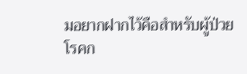มอยากฝากไว้คือสำหรับผู้ป่วยโรคก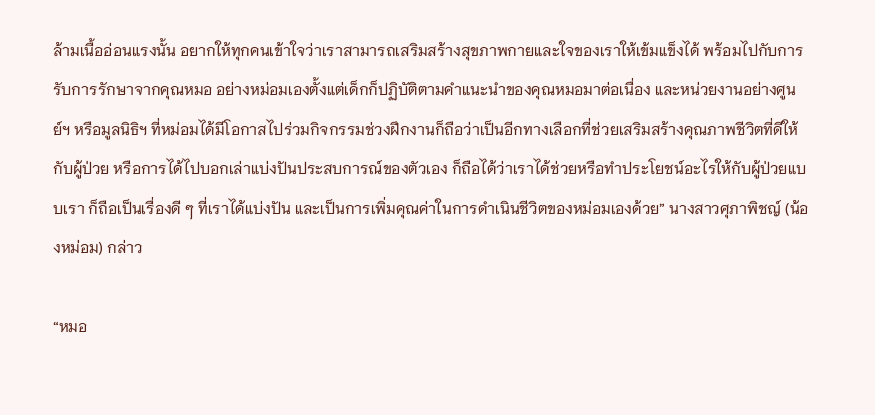ล้ามเนื้ออ่อนแรงนั้น อยากให้ทุกคนเข้าใจว่าเราสามารถเสริมสร้างสุขภาพกายและใจของเราให้เข้มแข็งได้ พร้อมไปกับการรับการรักษาจากคุณหมอ อย่างหม่อมเองตั้งแต่เด็กก็ปฏิบัติตามคำแนะนำของคุณหมอมาต่อเนื่อง และหน่วยงานอย่างศูนย์ฯ หรือมูลนิธิฯ ที่หม่อมได้มีโอกาสไปร่วมกิจกรรมช่วงฝึกงานก็ถือว่าเป็นอีกทางเลือกที่ช่วยเสริมสร้างคุณภาพชีวิตที่ดีให้กับผู้ป่วย หรือการได้ไปบอกเล่าแบ่งปันประสบการณ์ของตัวเอง ก็ถือได้ว่าเราได้ช่วยหรือทำประโยชน์อะไรให้กับผู้ป่วยแบบเรา ก็ถือเป็นเรื่องดี ๆ ที่เราได้แบ่งปัน และเป็นการเพิ่มคุณค่าในการดำเนินชีวิตของหม่อมเองด้วย” นางสาวศุภาพิชญ์ (น้องหม่อม) กล่าว

“หมอ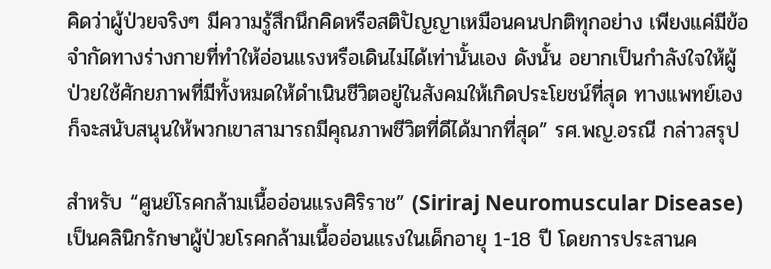คิดว่าผู้ป่วยจริงๆ มีความรู้สึกนึกคิดหรือสติปัญญาเหมือนคนปกติทุกอย่าง เพียงแค่มีข้อจำกัดทางร่างกายที่ทำให้อ่อนแรงหรือเดินไม่ได้เท่านั้นเอง ดังนั้น อยากเป็นกำลังใจให้ผู้ป่วยใช้ศักยภาพที่มีทั้งหมดให้ดำเนินชีวิตอยู่ในสังคมให้เกิดประโยชน์ที่สุด ทางแพทย์เองก็จะสนับสนุนให้พวกเขาสามารถมีคุณภาพชีวิตที่ดีได้มากที่สุด” รศ.พญ.อรณี กล่าวสรุป

สำหรับ “ศูนย์โรคกล้ามเนื้ออ่อนแรงศิริราช” (Siriraj Neuromuscular Disease) เป็นคลินิกรักษาผู้ป่วยโรคกล้ามเนื้ออ่อนแรงในเด็กอายุ 1-18 ปี โดยการประสานค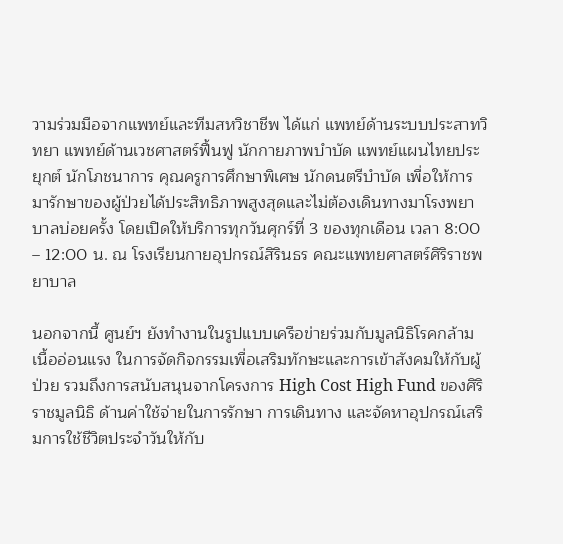วามร่วมมือจากแพทย์และทีมสหวิชาชีพ ได้แก่ แพทย์ด้านระบบประสาทวิทยา แพทย์ด้านเวชศาสตร์ฟื้นฟู นักกายภาพบำบัด แพทย์แผนไทยประยุกต์ นักโภชนาการ คุณครูการศึกษาพิเศษ นักดนตรีบำบัด เพื่อให้การมารักษาของผู้ป่วยได้ประสิทธิภาพสูงสุดและไม่ต้องเดินทางมาโรงพยาบาลบ่อยครั้ง โดยเปิดให้บริการทุกวันศุกร์ที่ 3 ของทุกเดือน เวลา 8:00 – 12:00 น. ณ โรงเรียนกายอุปกรณ์สิรินธร คณะแพทยศาสตร์ศิริราชพยาบาล

นอกจากนี้ ศูนย์ฯ ยังทำงานในรูปแบบเครือข่ายร่วมกับมูลนิธิโรคกล้ามเนื้ออ่อนแรง ในการจัดกิจกรรมเพื่อเสริมทักษะและการเข้าสังคมให้กับผู้ป่วย รวมถึงการสนับสนุนจากโครงการ High Cost High Fund ของศิริราชมูลนิธิ ด้านค่าใช้จ่ายในการรักษา การเดินทาง และจัดหาอุปกรณ์เสริมการใช้ชีวิตประจำวันให้กับ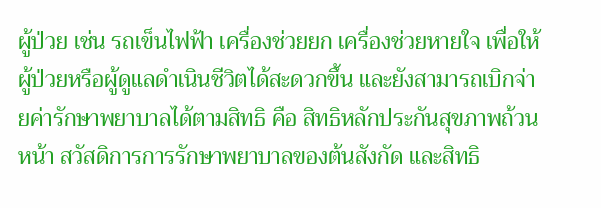ผู้ป่วย เช่น รถเข็นไฟฟ้า เครื่องช่วยยก เครื่องช่วยหายใจ เพื่อให้ผู้ป่วยหรือผู้ดูแลดำเนินชีวิตได้สะดวกขึ้น และยังสามารถเบิกจ่ายค่ารักษาพยาบาลได้ตามสิทธิ คือ สิทธิหลักประกันสุขภาพถ้วนหน้า สวัสดิการการรักษาพยาบาลของต้นสังกัด และสิทธิ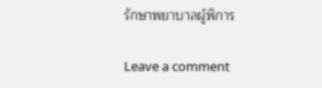รักษาพยาบาลผู้พิการ

Leave a comment